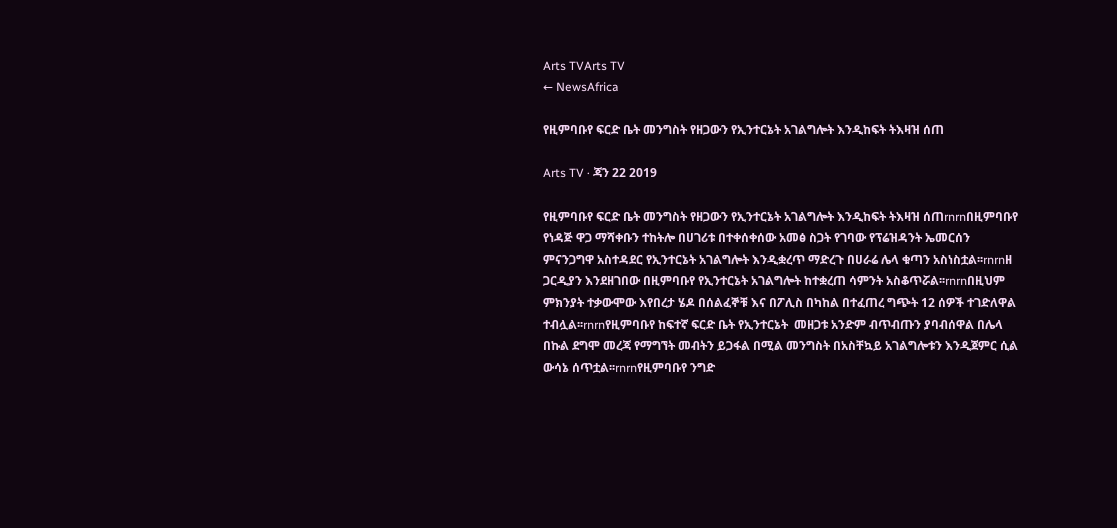Arts TVArts TV
← NewsAfrica

የዚምባቡየ ፍርድ ቤት መንግስት የዘጋውን የኢንተርኔት አገልግሎት እንዲከፍት ትእዛዝ ሰጠ

Arts TV · ጃን 22 2019

የዚምባቡየ ፍርድ ቤት መንግስት የዘጋውን የኢንተርኔት አገልግሎት እንዲከፍት ትእዛዝ ሰጠrnrnበዚምባቡየ የነዳጅ ዋጋ ማሻቀቡን ተከትሎ በሀገሪቱ በተቀሰቀሰው አመፅ ስጋት የገባው የፕሬዝዳንት ኤመርሰን ምናንጋግዋ አስተዳደር የኢንተርኔት አገልግሎት እንዲቋረጥ ማድረጉ በሀራሬ ሌላ ቁጣን አስነስቷል፡፡rnrnዘ ጋርዲያን እንደዘገበው በዚምባቡየ የኢንተርኔት አገልግሎት ከተቋረጠ ሳምንት አስቆጥሯል፡፡rnrnበዚህም ምክንያት ተቃውሞው እየበረታ ሄዶ በሰልፈኞቹ እና በፖሊስ በካከል በተፈጠረ ግጭት 12 ሰዎች ተገድለዋል ተብሏል፡፡rnrnየዚምባቡየ ከፍተኛ ፍርድ ቤት የኢንተርኔት  መዘጋቱ አንድም ብጥብጡን ያባብሰዋል በሌላ በኩል ደግሞ መረጃ የማግኘት መብትን ይጋፋል በሚል መንግስት በአስቸኳይ አገልግሎቱን እንዲጀምር ሲል ውሳኔ ሰጥቷል፡፡rnrnየዚምባቡየ ንግድ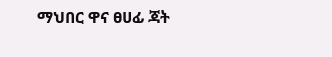ማህበር ዋና ፀሀፊ ጃት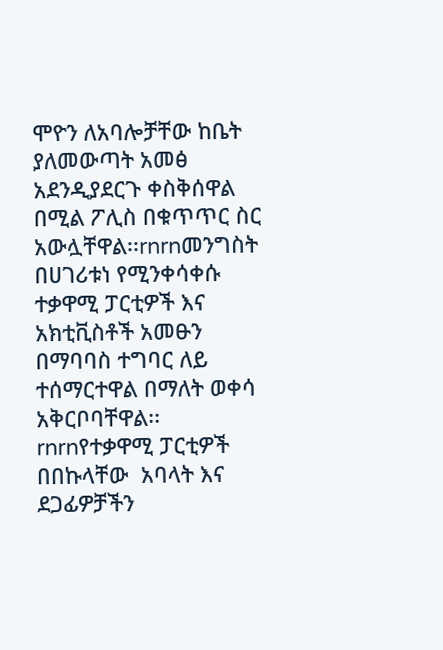ሞዮን ለአባሎቻቸው ከቤት ያለመውጣት አመፅ አደንዲያደርጉ ቀስቅሰዋል በሚል ፖሊስ በቁጥጥር ስር አውሏቸዋል፡፡rnrnመንግስት በሀገሪቱነ የሚንቀሳቀሱ ተቃዋሚ ፓርቲዎች እና አክቲቪስቶች አመፁን በማባባስ ተግባር ለይ ተሰማርተዋል በማለት ወቀሳ አቅርቦባቸዋል፡፡rnrnየተቃዋሚ ፓርቲዎች በበኩላቸው  አባላት እና ደጋፊዎቻችን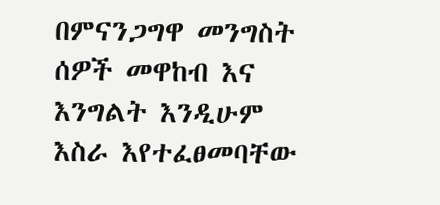በምናንጋግዋ መንግስት  ሰዎች መዋከብ እና እንግልት እንዲሁም እስራ እየተፈፀመባቸው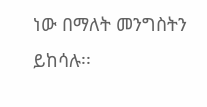ነው በማለት መንግስትን ይከሳሉ፡፡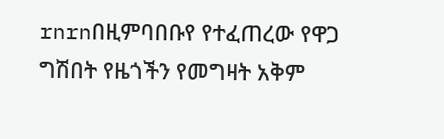rnrnበዚምባበቡየ የተፈጠረው የዋጋ ግሽበት የዜጎችን የመግዛት አቅም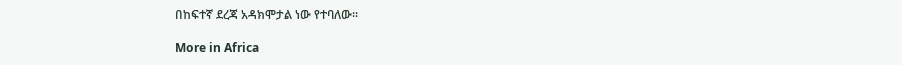በከፍተኛ ደረጃ አዳክሞታል ነው የተባለው፡፡

More in Africa